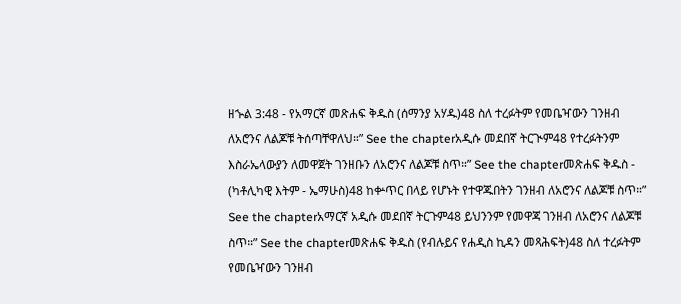ዘኍል 3:48 - የአማርኛ መጽሐፍ ቅዱስ (ሰማንያ አሃዱ)48 ስለ ተረፉትም የመቤዣውን ገንዘብ ለአሮንና ለልጆቹ ትሰጣቸዋለህ።” See the chapterአዲሱ መደበኛ ትርጒም48 የተረፉትንም እስራኤላውያን ለመዋጀት ገንዘቡን ለአሮንና ለልጆቹ ስጥ።” See the chapterመጽሐፍ ቅዱስ - (ካቶሊካዊ እትም - ኤማሁስ)48 ከቍጥር በላይ የሆኑት የተዋጁበትን ገንዘብ ለአሮንና ለልጆቹ ስጥ።” See the chapterአማርኛ አዲሱ መደበኛ ትርጉም48 ይህንንም የመዋጃ ገንዘብ ለአሮንና ለልጆቹ ስጥ።” See the chapterመጽሐፍ ቅዱስ (የብሉይና የሐዲስ ኪዳን መጻሕፍት)48 ስለ ተረፉትም የመቤዣውን ገንዘብ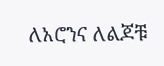ለአሮንና ለልጆቹ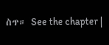ስጥ። See the chapter |